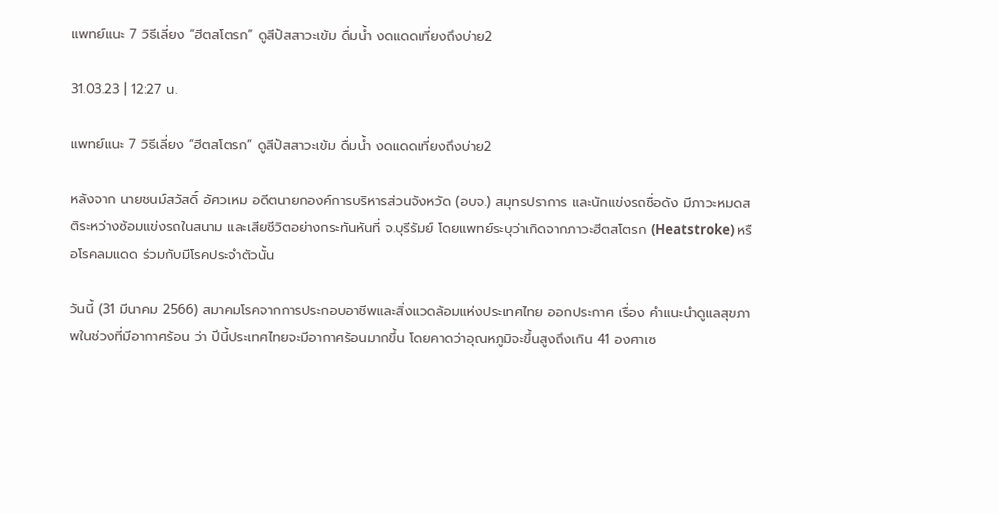แพทย์แนะ 7 วิธีเลี่ยง “ฮีตสโตรก” ดูสีปัสสาวะเข้ม ดื่มน้ำ งดแดดเที่ยงถึงบ่าย2

31.03.23 | 12:27 น.

แพทย์แนะ 7 วิธีเลี่ยง “ฮีตสโตรก” ดูสีปัสสาวะเข้ม ดื่มน้ำ งดแดดเที่ยงถึงบ่าย2

หลังจาก นายชนม์สวัสดิ์ อัศวเหม อดีตนายกองค์การบริหารส่วนจังหวัด (อบจ.) สมุทรปราการ และนักแข่งรถชื่อดัง มีภาวะหมดสติระหว่างซ้อมแข่งรถในสนาม และเสียชีวิตอย่างกระทันหันที่ จ.บุรีรัมย์ โดยแพทย์ระบุว่าเกิดจากภาวะฮีตสโตรก (Heatstroke) หรือโรคลมแดด ร่วมกับมีโรคประจำตัวนั้น

วันนี้ (31 มีนาคม 2566) สมาคมโรคจากการประกอบอาชีพและสิ่งแวดล้อมแห่งประเทศไทย ออกประกาศ เรื่อง คำแนะนำดูแลสุขภาพในช่วงที่มีอากาศร้อน ว่า ปีนี้ประเทศไทยจะมีอากาศร้อนมากขึ้น โดยคาดว่าอุณหภูมิจะขึ้นสูงถึงเกิน 41 องศาเซ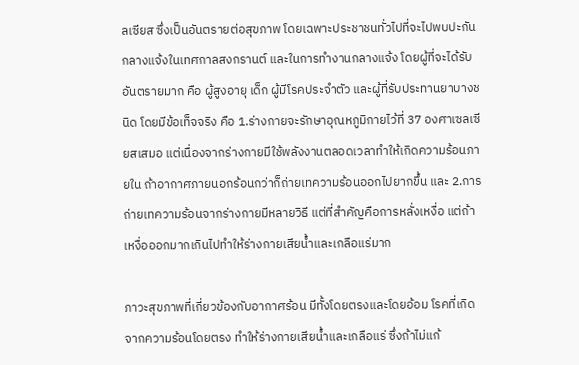ลเซียส ซึ่งเป็นอันตรายต่อสุขภาพ โดยเฉพาะประชาชนทั่วไปที่จะไปพบปะกันกลางแจ้งในเทศกาลสงกรานต์ และในการทำงานกลางแจ้ง โดยผู้ที่จะได้รับอันตรายมาก คือ ผู้สูงอายุ เด็ก ผู้มีโรคประจำตัว และผู้ที่รับประทานยาบางชนิด โดยมีข้อเท็จจริง คือ 1.ร่างกายจะรักษาอุณหภูมิกายไว้ที่ 37 องศาเซลเซียสเสมอ แต่เนื่องจากร่างกายมีใช้พลังงานตลอดเวลาทำให้เกิดความร้อนภายใน ถ้าอากาศภายนอกร้อนกว่าก็ถ่ายเทความร้อนออกไปยากขึ้น และ 2.การถ่ายเทความร้อนจากร่างกายมีหลายวิธี แต่ที่สำคัญคือการหลั่งเหงื่อ แต่ถ้าเหงื่อออกมากเกินไปทำให้ร่างกายเสียน้ำและเกลือแร่มาก

ภาวะสุขภาพที่เกี่ยวข้องกับอากาศร้อน มีทั้งโดยตรงและโดยอ้อม โรคที่เกิดจากความร้อนโดยตรง ทำให้ร่างกายเสียน้ำและเกลือแร่ ซึ่งถ้าไม่แก้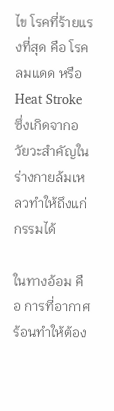ไข โรคที่ร้ายแรงที่สุด คือ โรคลมแดด หรือ Heat Stroke ซึ่งเกิดจากอวัยวะสำคัญในร่างกายล้มเหลวทำให้ถึงแก่กรรมได้

ในทางอ้อม คือ การที่อากาศร้อนทำให้ต้อง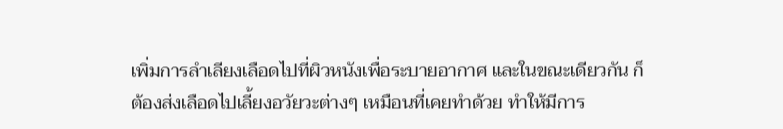เพิ่มการลำเลียงเลือดไปที่ผิวหนังเพื่อระบายอากาศ และในขณะเดียวกัน ก็ต้องส่งเลือดไปเลี้ยงอวัยวะต่างๆ เหมือนที่เคยทำด้วย ทำให้มีการ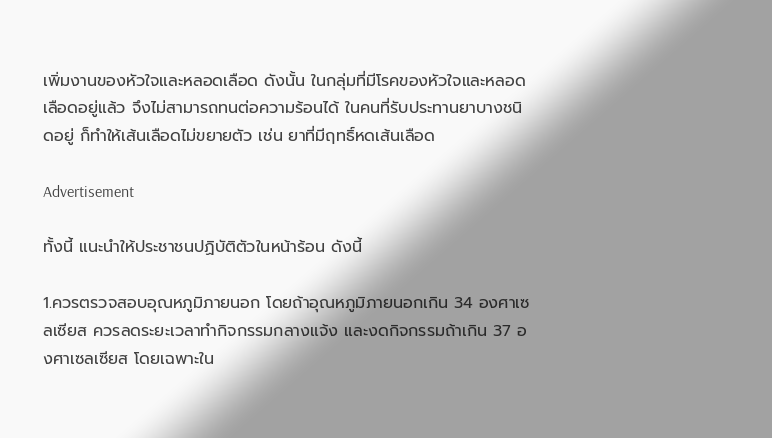เพิ่มงานของหัวใจและหลอดเลือด ดังนั้น ในกลุ่มที่มีโรคของหัวใจและหลอดเลือดอยู่แล้ว จึงไม่สามารถทนต่อความร้อนได้ ในคนที่รับประทานยาบางชนิดอยู่ ก็ทำให้เส้นเลือดไม่ขยายตัว เช่น ยาที่มีฤทธิ์หดเส้นเลือด

Advertisement

ทั้งนี้ แนะนำให้ประชาชนปฏิบัติตัวในหน้าร้อน ดังนี้

1.ควรตรวจสอบอุณหภูมิภายนอก โดยถ้าอุณหภูมิภายนอกเกิน 34 องศาเซลเซียส ควรลดระยะเวลาทำกิจกรรมกลางแจ้ง และงดกิจกรรมถ้าเกิน 37 องศาเซลเซียส โดยเฉพาะใน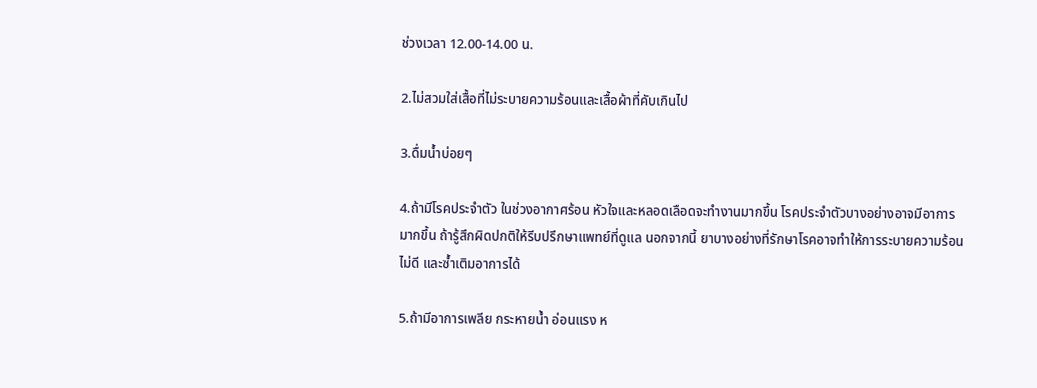ช่วงเวลา 12.00-14.00 น.

2.ไม่สวมใส่เสื้อที่ไม่ระบายความร้อนและเสื้อผ้าที่คับเกินไป

3.ดื่มน้ำบ่อยๆ

4.ถ้ามีโรคประจำตัว ในช่วงอากาศร้อน หัวใจและหลอดเลือดจะทำงานมากขึ้น โรคประจำตัวบางอย่างอาจมีอาการมากขึ้น ถ้ารู้สึกผิดปกติให้รีบปรึกษาแพทย์ที่ดูแล นอกจากนี้ ยาบางอย่างที่รักษาโรคอาจทำให้การระบายความร้อนไม่ดี และซ้ำเติมอาการได้

5.ถ้ามีอาการเพลีย กระหายน้ำ อ่อนแรง ห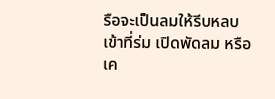รือจะเป็นลมให้รีบหลบเข้าที่ร่ม เปิดพัดลม หรือเค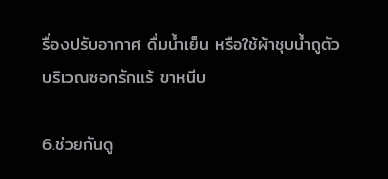รื่องปรับอากาศ ดื่มน้ำเย็น หรือใช้ผ้าชุบน้ำถูตัวบริเวณซอกรักแร้ ขาหนีบ

6.ช่วยกันดู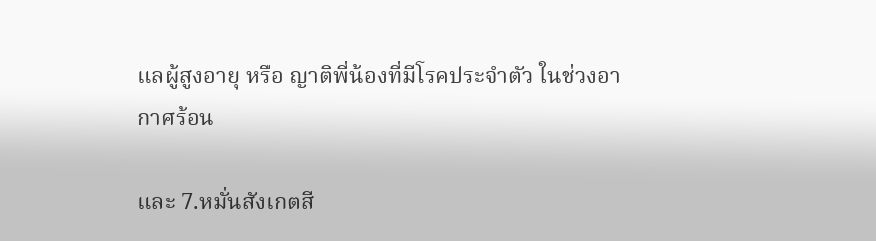แลผู้สูงอายุ หรือ ญาติพี่น้องที่มีโรคประจำตัว ในช่วงอากาศร้อน

และ 7.หมั่นสังเกตสี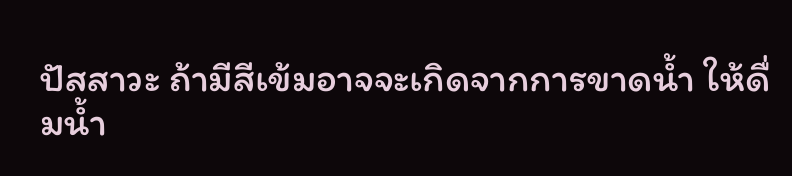ปัสสาวะ ถ้ามีสีเข้มอาจจะเกิดจากการขาดน้ำ ให้ดื่มน้ำ